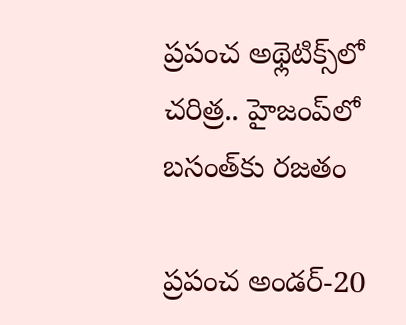ప్రపంచ అథ్లెటిక్స్‌లో చరిత్ర.. హైజంప్‌లో బసంత్‌కు రజతం

ప్రపంచ అండర్-20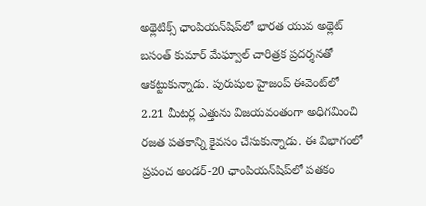అథ్లెటిక్స్ ఛాంపియన్‌షిప్‌లో భారత యువ అథ్లెట్ బసంత్ కుమార్ మేఘ్వాల్ చారిత్రక ప్రదర్శనతో ఆకట్టుకున్నాడు. పురుషుల హైజంప్ ఈవెంట్‌లో 2.21 మీటర్ల ఎత్తును విజయవంతంగా అధిగమించి రజత పతకాన్ని కైవసం చేసుకున్నాడు. ఈ విభాగంలో ప్రపంచ అండర్-20 ఛాంపియన్‌షిప్‌లో పతకం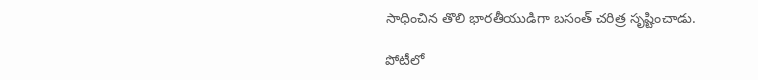సాధించిన తొలి భారతీయుడిగా బసంత్ చరిత్ర సృష్టించాడు.

పోటీలో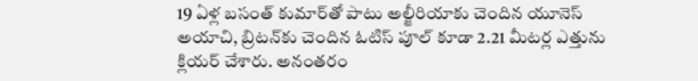19 ఏళ్ల బసంత్ కుమార్‌తో పాటు అల్జీరియాకు చెందిన యూనెస్ అయాచి, బ్రిటన్‌కు చెందిన ఓటిస్ పూల్ కూడా 2.21 మీటర్ల ఎత్తును క్లియర్ చేశారు. అనంతరం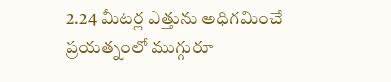2.24 మీటర్ల ఎత్తును అధిగమించే ప్రయత్నంలో ముగ్గురూ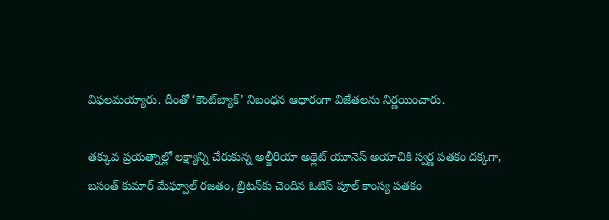విఫలమయ్యారు. దీంతో ‘కౌంట్‌బ్యాక్’ నిబంధన ఆధారంగా విజేతలను నిర్ణయించారు.

తక్కువ ప్రయత్నాల్లో లక్ష్యాన్ని చేరుకున్న అల్జీరియా అథ్లెట్ యూనెస్ అయాచికి స్వర్ణ పతకం దక్కగా, బసంత్ కుమార్ మేఘ్వాల్ రజతం, బ్రిటన్‌కు చెందిన ఓటిస్ పూల్ కాంస్య పతకం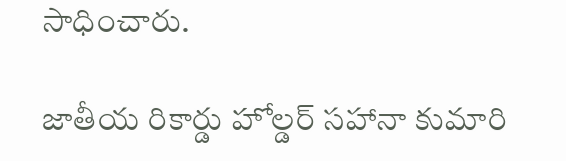సాధించారు.

జాతీయ రికార్డు హోల్డర్ సహానా కుమారి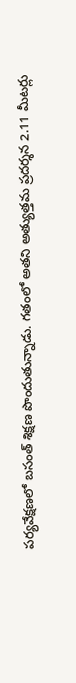పర్యవేక్షణలో బసంత్ శిక్షణ పొందుతున్నాడు. గతంలో అతని అత్యుత్తమ ప్రదర్శన 2.11 మీటర్లు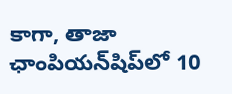కాగా, తాజా ఛాంపియన్‌షిప్‌లో 10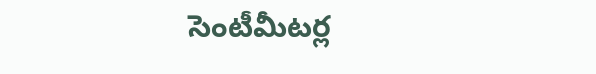సెంటీమీటర్ల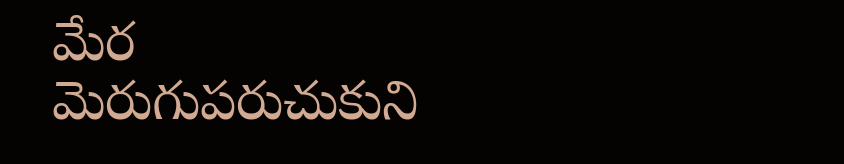మేర మెరుగుపరుచుకుని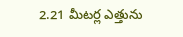2.21 మీటర్ల ఎత్తును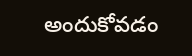అందుకోవడం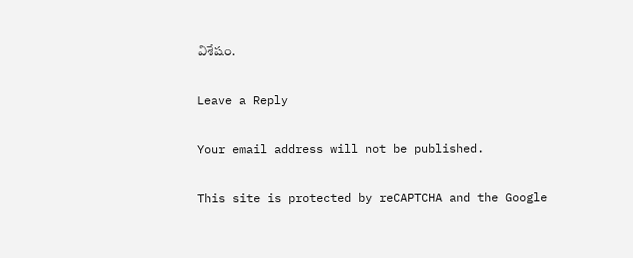విశేషం.

Leave a Reply

Your email address will not be published.

This site is protected by reCAPTCHA and the Google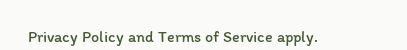Privacy Policy and Terms of Service apply.